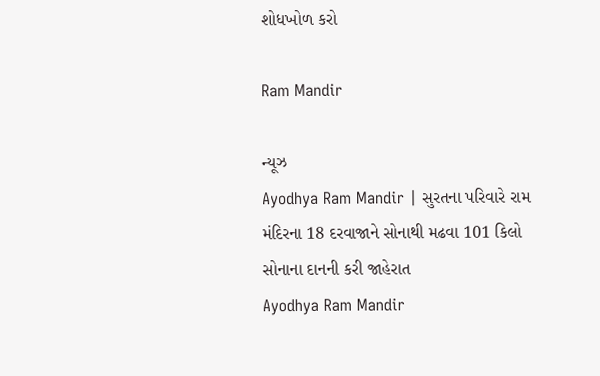શોધખોળ કરો

Ram Mandir

ન્યૂઝ
Ayodhya Ram Mandir | સુરતના પરિવારે રામ મંદિરના 18 દરવાજાને સોનાથી મઢવા 101 કિલો સોનાના દાનની કરી જાહેરાત
Ayodhya Ram Mandir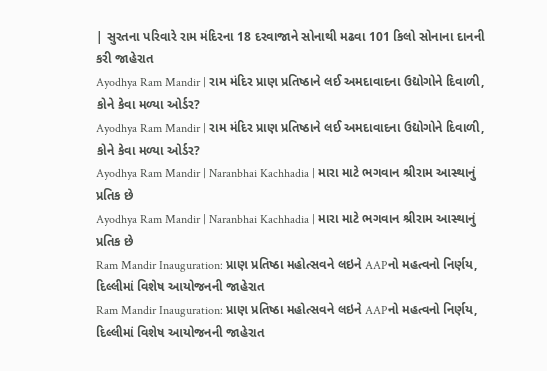| સુરતના પરિવારે રામ મંદિરના 18 દરવાજાને સોનાથી મઢવા 101 કિલો સોનાના દાનની કરી જાહેરાત
Ayodhya Ram Mandir | રામ મંદિર પ્રાણ પ્રતિષ્ઠાને લઈ અમદાવાદના ઉદ્યોગોને દિવાળી, કોને કેવા મળ્યા ઓર્ડર?
Ayodhya Ram Mandir | રામ મંદિર પ્રાણ પ્રતિષ્ઠાને લઈ અમદાવાદના ઉદ્યોગોને દિવાળી, કોને કેવા મળ્યા ઓર્ડર?
Ayodhya Ram Mandir | Naranbhai Kachhadia | મારા માટે ભગવાન શ્રીરામ આસ્થાનું પ્રતિક છે
Ayodhya Ram Mandir | Naranbhai Kachhadia | મારા માટે ભગવાન શ્રીરામ આસ્થાનું પ્રતિક છે
Ram Mandir Inauguration: પ્રાણ પ્રતિષ્ઠા મહોત્સવને લઇને AAPનો મહત્વનો નિર્ણય, દિલ્લીમાં વિશેષ આયોજનની જાહેરાત
Ram Mandir Inauguration: પ્રાણ પ્રતિષ્ઠા મહોત્સવને લઇને AAPનો મહત્વનો નિર્ણય, દિલ્લીમાં વિશેષ આયોજનની જાહેરાત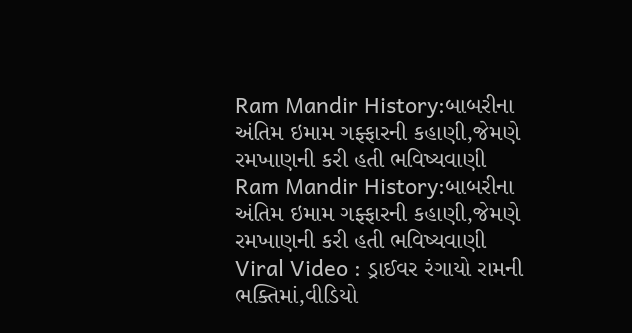Ram Mandir History:બાબરીના અંતિમ ઇમામ ગફ્ફારની કહાણી,જેમણે રમખાણની કરી હતી ભવિષ્યવાણી
Ram Mandir History:બાબરીના અંતિમ ઇમામ ગફ્ફારની કહાણી,જેમણે રમખાણની કરી હતી ભવિષ્યવાણી
Viral Video : ડ્રાઈવર રંગાયો રામની ભક્તિમાં,વીડિયો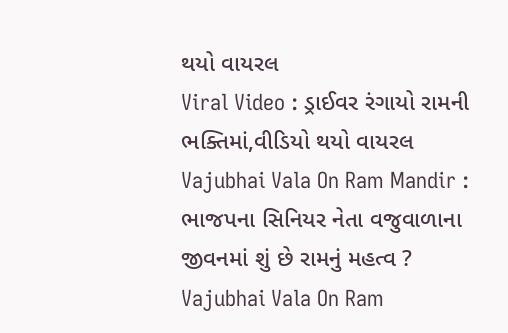થયો વાયરલ
Viral Video : ડ્રાઈવર રંગાયો રામની ભક્તિમાં,વીડિયો થયો વાયરલ
Vajubhai Vala On Ram Mandir : ભાજપના સિનિયર નેતા વજુવાળાના જીવનમાં શું છે રામનું મહત્વ ?
Vajubhai Vala On Ram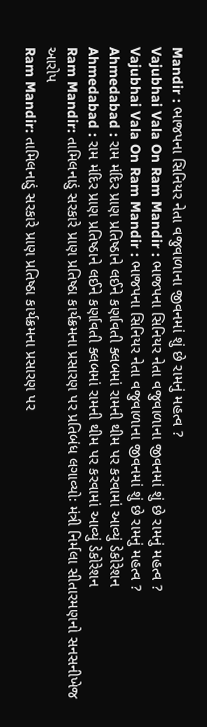Mandir : ભાજપના સિનિયર નેતા વજુવાળાના જીવનમાં શું છે રામનું મહત્વ ?
Vajubhai Vala On Ram Mandir : ભાજપના સિનિયર નેતા વજુવાળાના જીવનમાં શું છે રામનું મહત્વ ?
Vajubhai Vala On Ram Mandir : ભાજપના સિનિયર નેતા વજુવાળાના જીવનમાં શું છે રામનું મહત્વ ?
Ahmedabad : રામ મંદિર પ્રાણ પ્રતિષ્ઠાને લઈને કર્ણાવતી ક્લબમાં રામની થીમ પર કરવામાં આવ્યું ડેકોરેશન
Ahmedabad : રામ મંદિર પ્રાણ પ્રતિષ્ઠાને લઈને કર્ણાવતી ક્લબમાં રામની થીમ પર કરવામાં આવ્યું ડેકોરેશન
Ram Mandir: તામિલનાડું સરકારે પ્રાણ પ્રતિષ્ઠા કાર્યક્રમના પ્રસારણ પર પ્રતિબંધ લગાવ્યોઃ મંત્રી નિર્મલા સીતારમણનો સનસનીખેજ આરોપ
Ram Mandir: તામિલનાડું સરકારે પ્રાણ પ્રતિષ્ઠા કાર્યક્રમના પ્રસારણ પર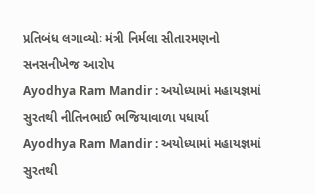પ્રતિબંધ લગાવ્યોઃ મંત્રી નિર્મલા સીતારમણનો સનસનીખેજ આરોપ
Ayodhya Ram Mandir : અયોધ્યામાં મહાયજ્ઞમાં સુરતથી નીતિનભાઈ ભજિયાવાળા પધાર્યા
Ayodhya Ram Mandir : અયોધ્યામાં મહાયજ્ઞમાં સુરતથી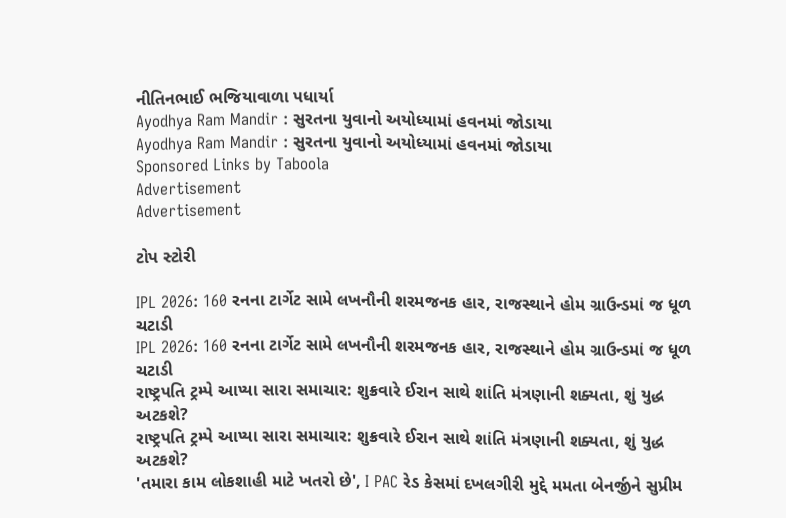નીતિનભાઈ ભજિયાવાળા પધાર્યા
Ayodhya Ram Mandir : સુરતના યુવાનો અયોધ્યામાં હવનમાં જોડાયા
Ayodhya Ram Mandir : સુરતના યુવાનો અયોધ્યામાં હવનમાં જોડાયા
Sponsored Links by Taboola
Advertisement
Advertisement

ટોપ સ્ટોરી

IPL 2026: 160 રનના ટાર્ગેટ સામે લખનૌની શરમજનક હાર, રાજસ્થાને હોમ ગ્રાઉન્ડમાં જ ધૂળ ચટાડી
IPL 2026: 160 રનના ટાર્ગેટ સામે લખનૌની શરમજનક હાર, રાજસ્થાને હોમ ગ્રાઉન્ડમાં જ ધૂળ ચટાડી
રાષ્ટ્રપતિ ટ્રમ્પે આપ્યા સારા સમાચાર: શુક્રવારે ઈરાન સાથે શાંતિ મંત્રણાની શક્યતા, શું યુદ્ધ અટકશે?
રાષ્ટ્રપતિ ટ્રમ્પે આપ્યા સારા સમાચાર: શુક્રવારે ઈરાન સાથે શાંતિ મંત્રણાની શક્યતા, શું યુદ્ધ અટકશે?
'તમારા કામ લોકશાહી માટે ખતરો છે', I PAC રેડ કેસમાં દખલગીરી મુદ્દે મમતા બેનર્જીને સુપ્રીમ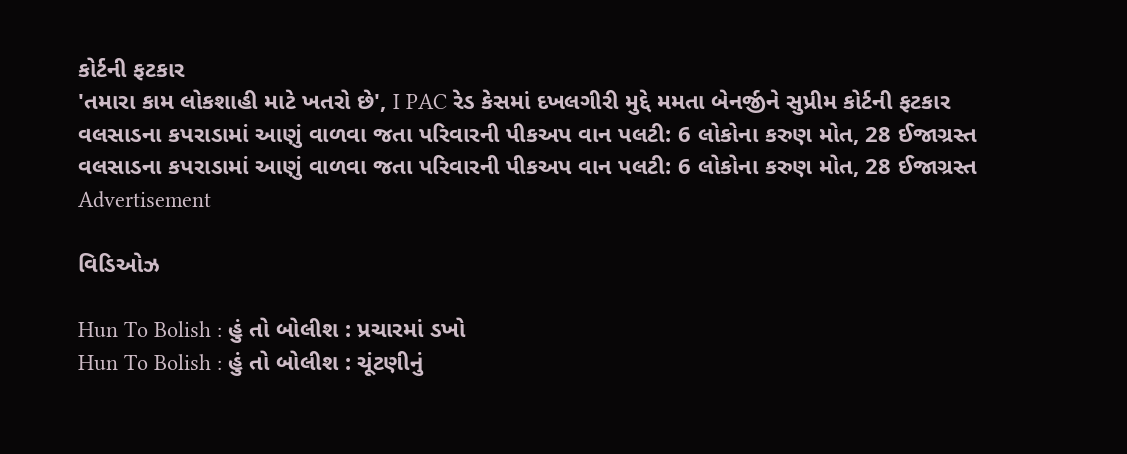કોર્ટની ફટકાર
'તમારા કામ લોકશાહી માટે ખતરો છે', I PAC રેડ કેસમાં દખલગીરી મુદ્દે મમતા બેનર્જીને સુપ્રીમ કોર્ટની ફટકાર
વલસાડના કપરાડામાં આણું વાળવા જતા પરિવારની પીકઅપ વાન પલટી: 6 લોકોના કરુણ મોત, 28 ઈજાગ્રસ્ત
વલસાડના કપરાડામાં આણું વાળવા જતા પરિવારની પીકઅપ વાન પલટી: 6 લોકોના કરુણ મોત, 28 ઈજાગ્રસ્ત
Advertisement

વિડિઓઝ

Hun To Bolish : હું તો બોલીશ : પ્રચારમાં ડખો
Hun To Bolish : હું તો બોલીશ : ચૂંટણીનું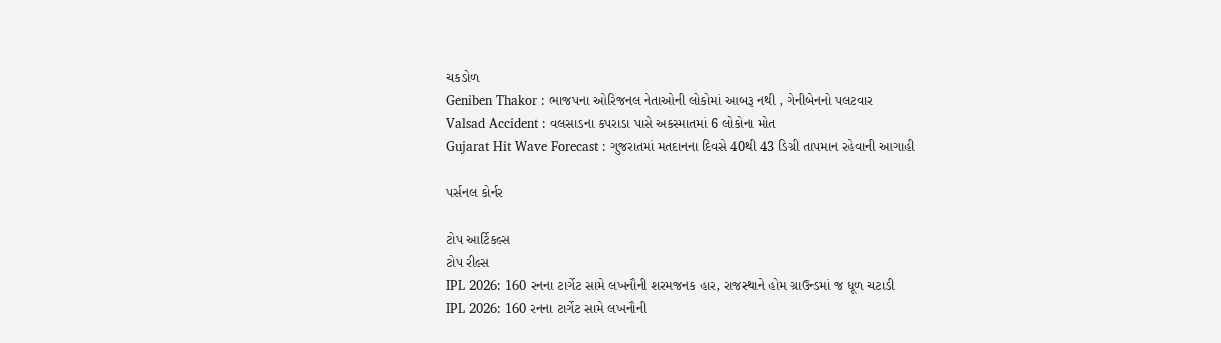ચકડોળ
Geniben Thakor : ભાજપના ઓરિજનલ નેતાઓની લોકોમાં આબરૂ નથી , ગેનીબેનનો પલટવાર
Valsad Accident : વલસાડના કપરાડા પાસે અકસ્માતમાં 6 લોકોના મોત
Gujarat Hit Wave Forecast : ગુજરાતમાં મતદાનના દિવસે 40થી 43 ડિગ્રી તાપમાન રહેવાની આગાહી

પર્સનલ કોર્નર

ટોપ આર્ટિકલ્સ
ટોપ રીલ્સ
IPL 2026: 160 રનના ટાર્ગેટ સામે લખનૌની શરમજનક હાર, રાજસ્થાને હોમ ગ્રાઉન્ડમાં જ ધૂળ ચટાડી
IPL 2026: 160 રનના ટાર્ગેટ સામે લખનૌની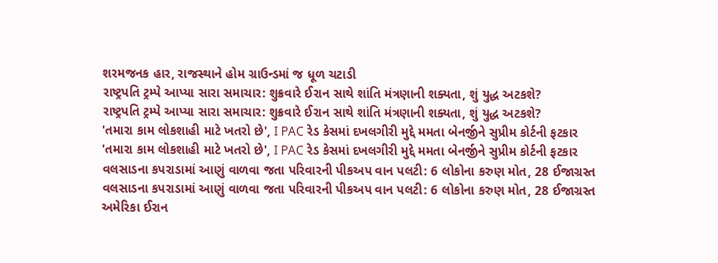શરમજનક હાર, રાજસ્થાને હોમ ગ્રાઉન્ડમાં જ ધૂળ ચટાડી
રાષ્ટ્રપતિ ટ્રમ્પે આપ્યા સારા સમાચાર: શુક્રવારે ઈરાન સાથે શાંતિ મંત્રણાની શક્યતા, શું યુદ્ધ અટકશે?
રાષ્ટ્રપતિ ટ્રમ્પે આપ્યા સારા સમાચાર: શુક્રવારે ઈરાન સાથે શાંતિ મંત્રણાની શક્યતા, શું યુદ્ધ અટકશે?
'તમારા કામ લોકશાહી માટે ખતરો છે', I PAC રેડ કેસમાં દખલગીરી મુદ્દે મમતા બેનર્જીને સુપ્રીમ કોર્ટની ફટકાર
'તમારા કામ લોકશાહી માટે ખતરો છે', I PAC રેડ કેસમાં દખલગીરી મુદ્દે મમતા બેનર્જીને સુપ્રીમ કોર્ટની ફટકાર
વલસાડના કપરાડામાં આણું વાળવા જતા પરિવારની પીકઅપ વાન પલટી: 6 લોકોના કરુણ મોત, 28 ઈજાગ્રસ્ત
વલસાડના કપરાડામાં આણું વાળવા જતા પરિવારની પીકઅપ વાન પલટી: 6 લોકોના કરુણ મોત, 28 ઈજાગ્રસ્ત
અમેરિકા ઈરાન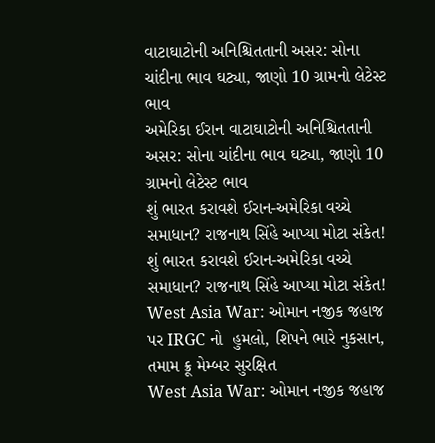વાટાઘાટોની અનિશ્ચિતતાની અસર: સોના ચાંદીના ભાવ ઘટ્યા, જાણો 10 ગ્રામનો લેટેસ્ટ ભાવ
અમેરિકા ઈરાન વાટાઘાટોની અનિશ્ચિતતાની અસર: સોના ચાંદીના ભાવ ઘટ્યા, જાણો 10 ગ્રામનો લેટેસ્ટ ભાવ
શું ભારત કરાવશે ઈરાન-અમેરિકા વચ્ચે સમાધાન? રાજનાથ સિંહે આપ્યા મોટા સંકેત!
શું ભારત કરાવશે ઈરાન-અમેરિકા વચ્ચે સમાધાન? રાજનાથ સિંહે આપ્યા મોટા સંકેત!
West Asia War: ઓમાન નજીક જહાજ પર IRGC નો  હુમલો, શિપને ભારે નુકસાન, તમામ ક્રૂ મેમ્બર સુરક્ષિત
West Asia War: ઓમાન નજીક જહાજ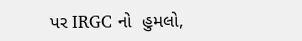પર IRGC નો  હુમલો,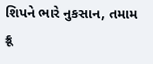શિપને ભારે નુકસાન, તમામ ક્રૂ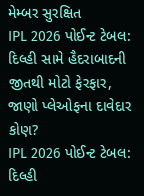મેમ્બર સુરક્ષિત
IPL 2026 પોઈન્ટ ટેબલ: દિલ્હી સામે હૈદરાબાદની જીતથી મોટો ફેરફાર, જાણો પ્લેઓફના દાવેદાર કોણ?
IPL 2026 પોઈન્ટ ટેબલ: દિલ્હી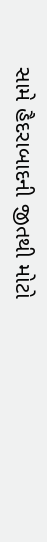સામે હૈદરાબાદની જીતથી મોટો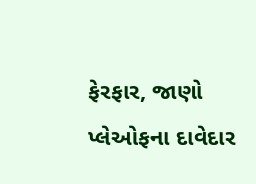ફેરફાર, જાણો પ્લેઓફના દાવેદાર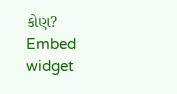કોણ?
Embed widget